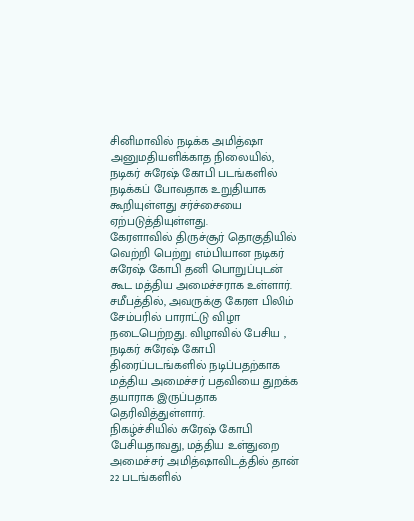சினிமாவில் நடிக்க அமித்ஷா அனுமதியளிக்காத நிலையில், நடிகர் சுரேஷ் கோபி படங்களில் நடிக்கப் போவதாக உறுதியாக கூறியுள்ளது சர்ச்சையை ஏற்படுத்தியுள்ளது.
கேரளாவில் திருச்சூர் தொகுதியில் வெற்றி பெற்று எம்பியான நடிகர் சுரேஷ் கோபி தனி பொறுப்புடன் கூட மத்திய அமைச்சராக உள்ளார். சமீபத்தில், அவருக்கு கேரள பிலிம் சேம்பரில் பாராட்டு விழா நடைபெற்றது. விழாவில் பேசிய , நடிகர் சுரேஷ் கோபி திரைப்படங்களில் நடிப்பதற்காக மத்திய அமைச்சர் பதவியை துறக்க தயாராக இருப்பதாக தெரிவித்துள்ளார்.
நிகழ்ச்சியில் சுரேஷ் கோபி பேசியதாவது, மத்திய உள்துறை அமைச்சர் அமித்ஷாவிடத்தில் தான் 22 படங்களில்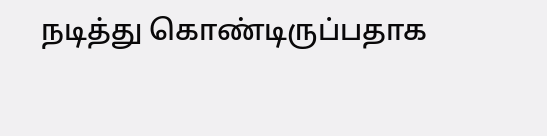நடித்து கொண்டிருப்பதாக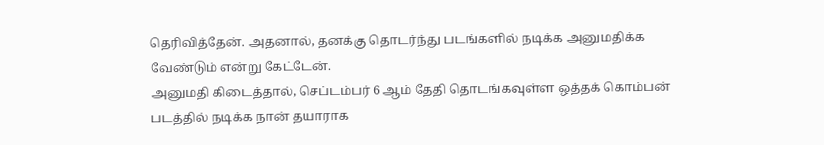தெரிவித்தேன். அதனால், தனக்கு தொடர்ந்து படங்களில் நடிக்க அனுமதிக்க வேண்டும் என்று கேட்டேன்.
அனுமதி கிடைத்தால், செப்டம்பர் 6 ஆம் தேதி தொடங்கவுள்ள ஒத்தக் கொம்பன் படத்தில் நடிக்க நான் தயாராக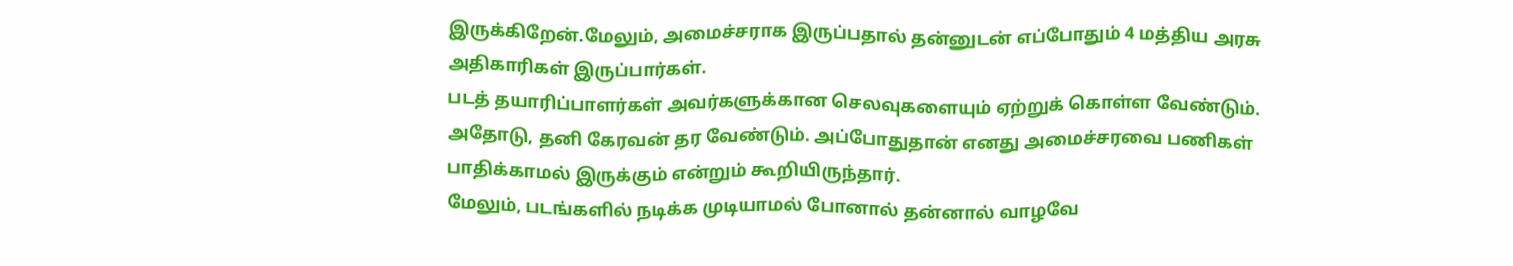இருக்கிறேன்.மேலும், அமைச்சராக இருப்பதால் தன்னுடன் எப்போதும் 4 மத்திய அரசு அதிகாரிகள் இருப்பார்கள்.
படத் தயாரிப்பாளர்கள் அவர்களுக்கான செலவுகளையும் ஏற்றுக் கொள்ள வேண்டும். அதோடு, தனி கேரவன் தர வேண்டும். அப்போதுதான் எனது அமைச்சரவை பணிகள் பாதிக்காமல் இருக்கும் என்றும் கூறியிருந்தார்.
மேலும், படங்களில் நடிக்க முடியாமல் போனால் தன்னால் வாழவே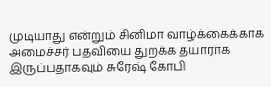முடியாது என்றும் சினிமா வாழ்க்கைக்காக அமைச்சர் பதவியை துறக்க தயாராக இருப்பதாகவும் சுரேஷ் கோபி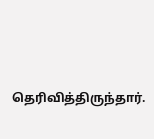தெரிவித்திருந்தார்.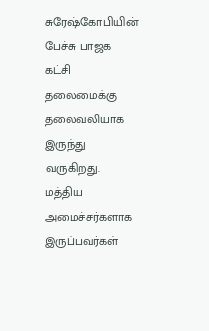சுரேஷ்கோபியின் பேச்சு பாஜக கட்சி தலைமைக்கு தலைவலியாக இருந்து வருகிறது. மத்திய அமைச்சர்களாக இருப்பவர்கள்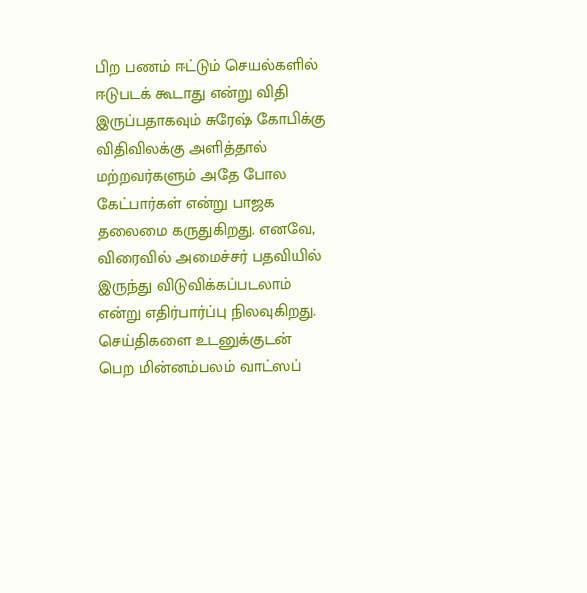பிற பணம் ஈட்டும் செயல்களில் ஈடுபடக் கூடாது என்று விதி இருப்பதாகவும் சுரேஷ் கோபிக்கு விதிவிலக்கு அளித்தால் மற்றவர்களும் அதே போல கேட்பார்கள் என்று பாஜக தலைமை கருதுகிறது. எனவே, விரைவில் அமைச்சர் பதவியில் இருந்து விடுவிக்கப்படலாம் என்று எதிர்பார்ப்பு நிலவுகிறது.
செய்திகளை உடனுக்குடன் பெற மின்னம்பலம் வாட்ஸப்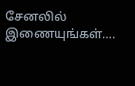சேனலில் இணையுங்கள்….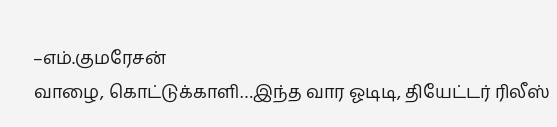–எம்.குமரேசன்
வாழை, கொட்டுக்காளி…இந்த வார ஓடிடி, தியேட்டர் ரிலீஸ்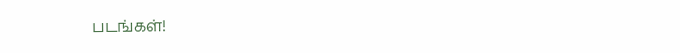படங்கள்!